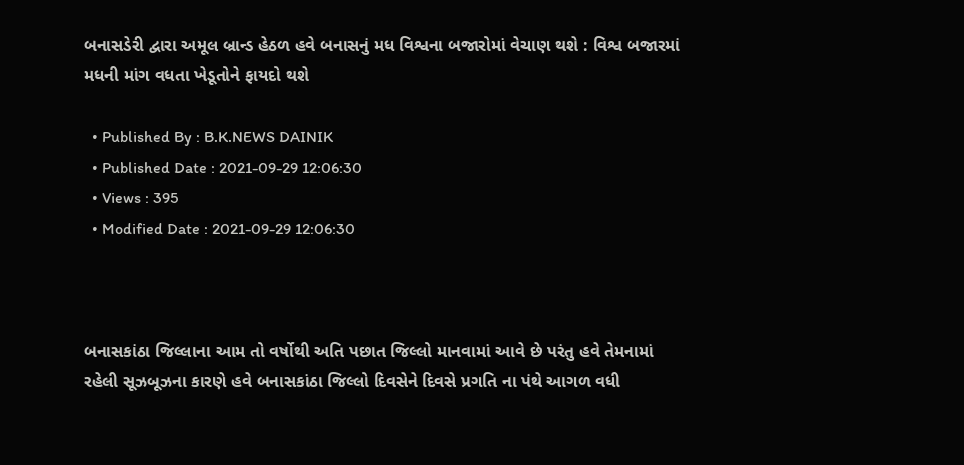બનાસડેરી દ્વારા અમૂલ બ્રાન્ડ હેઠળ હવે બનાસનું મધ વિશ્વના બજારોમાં વેચાણ થશે : વિશ્વ બજારમાં મધની માંગ વધતા ખેડૂતોને ફાયદો થશે

  • Published By : B.K.NEWS DAINIK
  • Published Date : 2021-09-29 12:06:30
  • Views : 395
  • Modified Date : 2021-09-29 12:06:30



બનાસકાંઠા જિલ્લાના આમ તો વર્ષોથી અતિ પછાત જિલ્લો માનવામાં આવે છે પરંતુ હવે તેમનામાં રહેલી સૂઝબૂઝના કારણે હવે બનાસકાંઠા જિલ્લો દિવસેને દિવસે પ્રગતિ ના પંથે આગળ વધી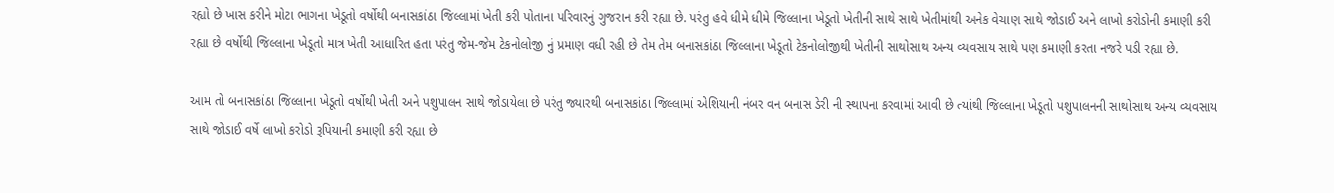રહ્યો છે ખાસ કરીને મોટા ભાગના ખેડૂતો વર્ષોથી બનાસકાંઠા જિલ્લામાં ખેતી કરી પોતાના પરિવારનું ગુજરાન કરી રહ્યા છે. પરંતુ હવે ધીમે ધીમે જિલ્લાના ખેડૂતો ખેતીની સાથે સાથે ખેતીમાંથી અનેક વેચાણ સાથે જોડાઈ અને લાખો કરોડોની કમાણી કરી રહ્યા છે વર્ષોથી જિલ્લાના ખેડૂતો માત્ર ખેતી આધારિત હતા પરંતુ જેમ-જેમ ટેકનોલોજી નું પ્રમાણ વધી રહી છે તેમ તેમ બનાસકાંઠા જિલ્લાના ખેડૂતો ટેકનોલોજીથી ખેતીની સાથોસાથ અન્ય વ્યવસાય સાથે પણ કમાણી કરતા નજરે પડી રહ્યા છે.

આમ તો બનાસકાંઠા જિલ્લાના ખેડૂતો વર્ષોથી ખેતી અને પશુપાલન સાથે જોડાયેલા છે પરંતુ જ્યારથી બનાસકાંઠા જિલ્લામાં એશિયાની નંબર વન બનાસ ડેરી ની સ્થાપના કરવામાં આવી છે ત્યાંથી જિલ્લાના ખેડૂતો પશુપાલનની સાથોસાથ અન્ય વ્યવસાય સાથે જોડાઈ વર્ષે લાખો કરોડો રૂપિયાની કમાણી કરી રહ્યા છે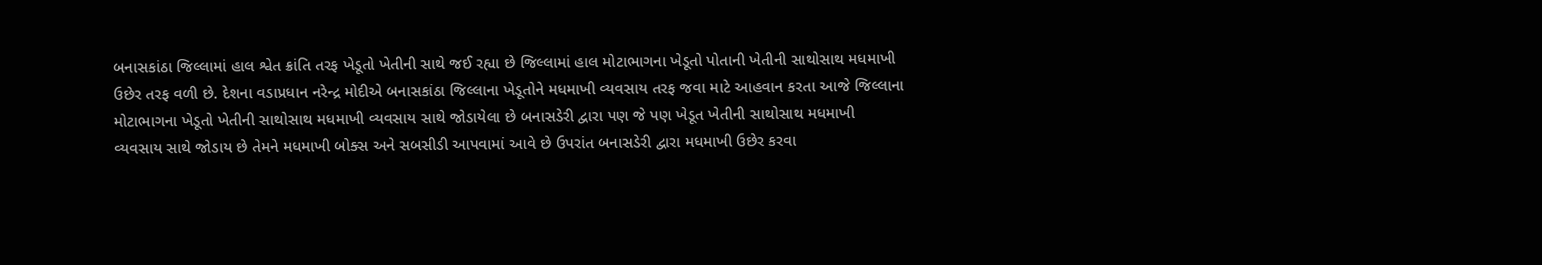બનાસકાંઠા જિલ્લામાં હાલ શ્વેત ક્રાંતિ તરફ ખેડૂતો ખેતીની સાથે જઈ રહ્યા છે જિલ્લામાં હાલ મોટાભાગના ખેડૂતો પોતાની ખેતીની સાથોસાથ મધમાખી ઉછેર તરફ વળી છે. દેશના વડાપ્રધાન નરેન્દ્ર મોદીએ બનાસકાંઠા જિલ્લાના ખેડૂતોને મધમાખી વ્યવસાય તરફ જવા માટે આહવાન કરતા આજે જિલ્લાના મોટાભાગના ખેડૂતો ખેતીની સાથોસાથ મધમાખી વ્યવસાય સાથે જોડાયેલા છે બનાસડેરી દ્વારા પણ જે પણ ખેડૂત ખેતીની સાથોસાથ મધમાખી વ્યવસાય સાથે જોડાય છે તેમને મધમાખી બોક્સ અને સબસીડી આપવામાં આવે છે ઉપરાંત બનાસડેરી દ્વારા મધમાખી ઉછેર કરવા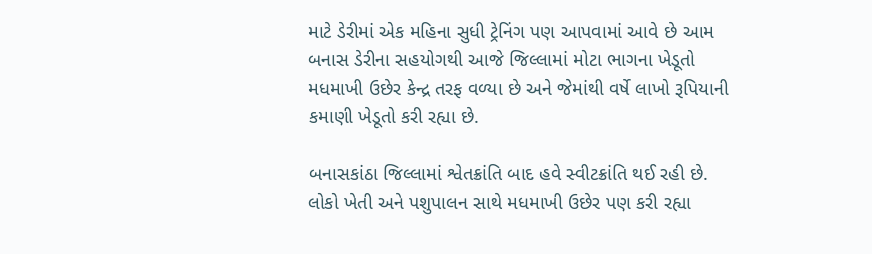માટે ડેરીમાં એક મહિના સુધી ટ્રેનિંગ પણ આપવામાં આવે છે આમ બનાસ ડેરીના સહયોગથી આજે જિલ્લામાં મોટા ભાગના ખેડૂતો મધમાખી ઉછેર કેન્દ્ર તરફ વળ્યા છે અને જેમાંથી વર્ષે લાખો રૂપિયાની કમાણી ખેડૂતો કરી રહ્યા છે.

બનાસકાંઠા જિલ્લામાં શ્વેતક્રાંતિ બાદ હવે સ્વીટક્રાંતિ થઈ રહી છે. લોકો ખેતી અને પશુપાલન સાથે મધમાખી ઉછેર પણ કરી રહ્યા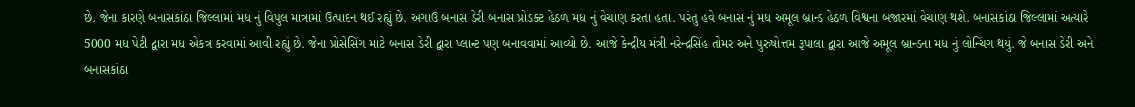છે. જેના કારણે બનાસકાંઠા જિલ્લામાં મધ નું વિપુલ માત્રામાં ઉત્પાદન થઈ રહ્યું છે. અગાઉ બનાસ ડેરી બનાસ પ્રોડક્ટ હેઠળ મધ નું વેચાણ કરતા હતા. પરંતુ હવે બનાસ નું મધ અમૂલ બ્રાન્ડ હેઠળ વિશ્વના બજારમાં વેચાણ થશે. બનાસકાંઠા જિલ્લામાં અત્યારે 5000 મધ પેટી દ્વારા મધ એકત્ર કરવામાં આવી રહ્યું છે. જેના પ્રોસેસિંગ માટે બનાસ ડેરી દ્વારા પ્લાન્ટ પણ બનાવવામાં આવ્યો છે. આજે કેન્દ્રીય મંત્રી નરેન્દ્રસિંહ તોમર અને પુરુષોત્તમ રૂપાલા દ્વારા આજે અમૂલ બ્રાન્ડના મધ નું લોન્ચિંગ થયું. જે બનાસ ડેરી અને બનાસકાંઠા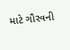માટે ગૌરવની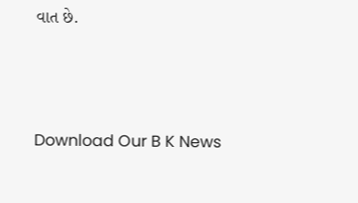વાત છે.



Download Our B K News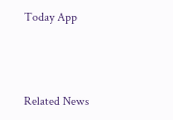Today App



Related News